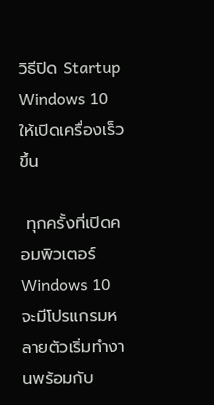วิธีปิด Startup Windows 10 ให้เปิดเครื่องเร็วขึ้น

 ทุกครั้งที่เปิดคอมพิวเตอร์ Windows 10 จะมีโปรแกรมหลายตัวเริ่มทำงานพร้อมกับ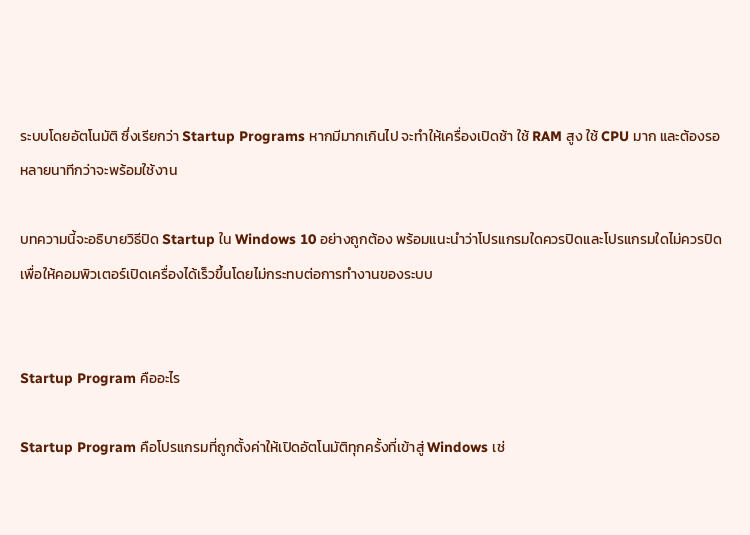ระบบโดยอัตโนมัติ ซึ่งเรียกว่า Startup Programs หากมีมากเกินไป จะทำให้เครื่องเปิดช้า ใช้ RAM สูง ใช้ CPU มาก และต้องรอหลายนาทีกว่าจะพร้อมใช้งาน

บทความนี้จะอธิบายวิธีปิด Startup ใน Windows 10 อย่างถูกต้อง พร้อมแนะนำว่าโปรแกรมใดควรปิดและโปรแกรมใดไม่ควรปิด เพื่อให้คอมพิวเตอร์เปิดเครื่องได้เร็วขึ้นโดยไม่กระทบต่อการทำงานของระบบ


Startup Program คืออะไร

Startup Program คือโปรแกรมที่ถูกตั้งค่าให้เปิดอัตโนมัติทุกครั้งที่เข้าสู่ Windows เช่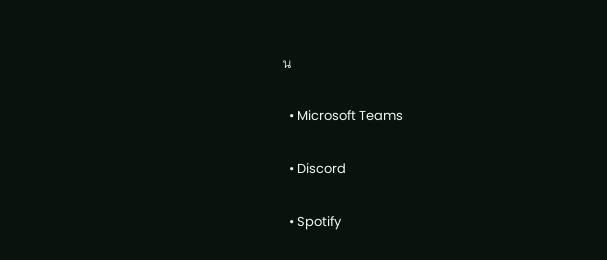น

  • Microsoft Teams

  • Discord

  • Spotify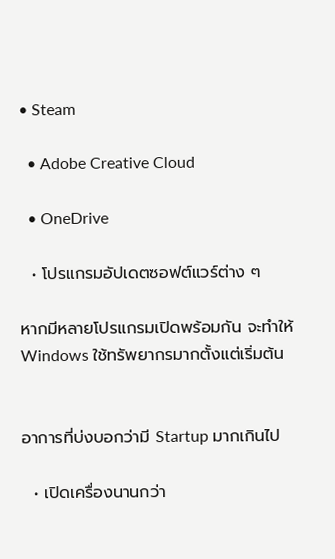• Steam

  • Adobe Creative Cloud

  • OneDrive

  • โปรแกรมอัปเดตซอฟต์แวร์ต่าง ๆ

หากมีหลายโปรแกรมเปิดพร้อมกัน จะทำให้ Windows ใช้ทรัพยากรมากตั้งแต่เริ่มต้น


อาการที่บ่งบอกว่ามี Startup มากเกินไป

  • เปิดเครื่องนานกว่า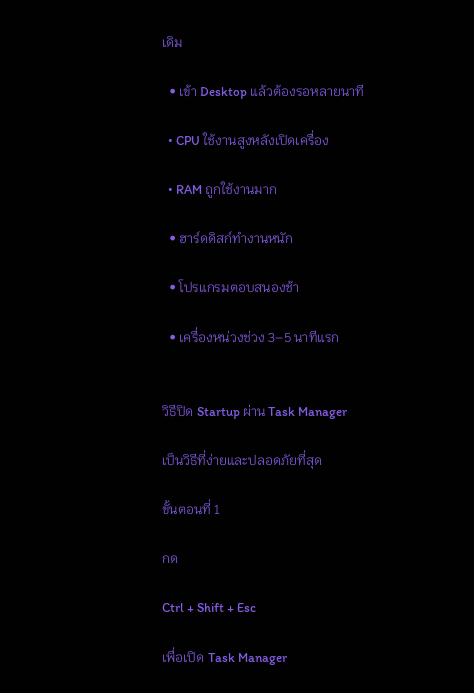เดิม

  • เข้า Desktop แล้วต้องรอหลายนาที

  • CPU ใช้งานสูงหลังเปิดเครื่อง

  • RAM ถูกใช้งานมาก

  • ฮาร์ดดิสก์ทำงานหนัก

  • โปรแกรมตอบสนองช้า

  • เครื่องหน่วงช่วง 3–5 นาทีแรก


วิธีปิด Startup ผ่าน Task Manager

เป็นวิธีที่ง่ายและปลอดภัยที่สุด

ขั้นตอนที่ 1

กด

Ctrl + Shift + Esc

เพื่อเปิด Task Manager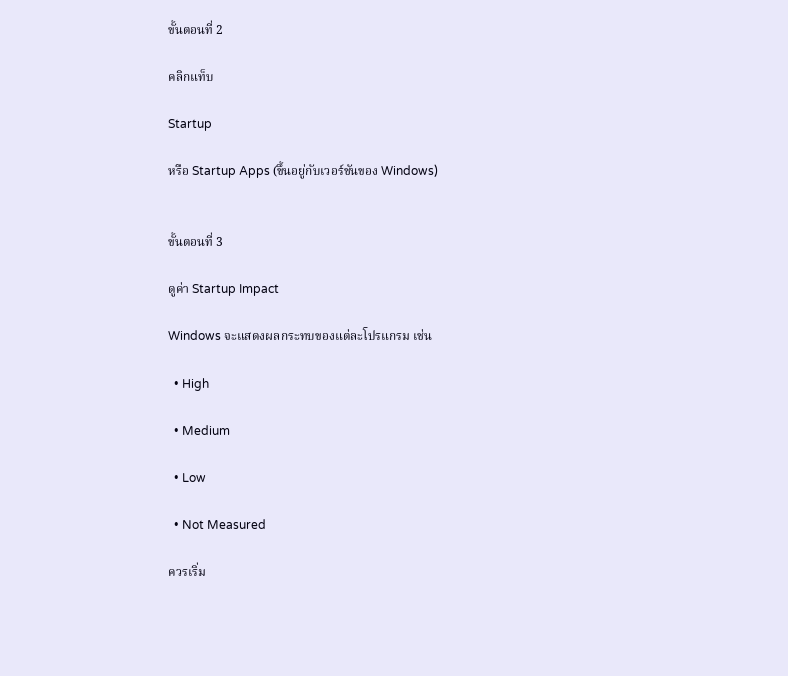ขั้นตอนที่ 2

คลิกแท็บ

Startup

หรือ Startup Apps (ขึ้นอยู่กับเวอร์ชันของ Windows)


ขั้นตอนที่ 3

ดูค่า Startup Impact

Windows จะแสดงผลกระทบของแต่ละโปรแกรม เช่น

  • High

  • Medium

  • Low

  • Not Measured

ควรเริ่ม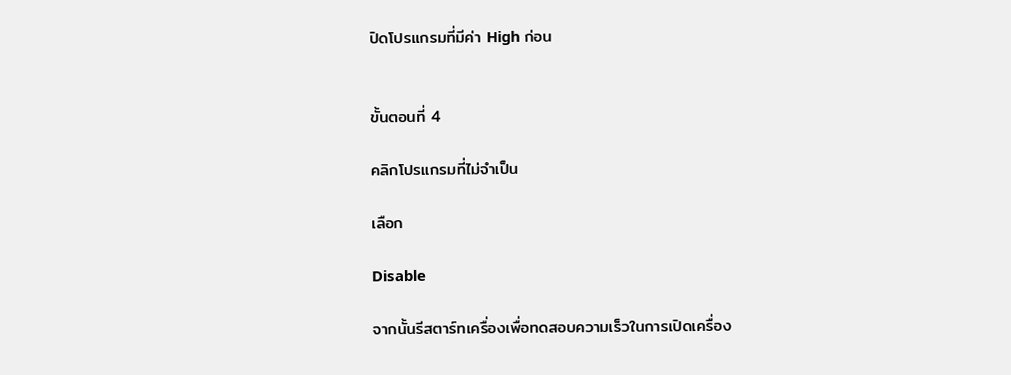ปิดโปรแกรมที่มีค่า High ก่อน


ขั้นตอนที่ 4

คลิกโปรแกรมที่ไม่จำเป็น

เลือก

Disable

จากนั้นรีสตาร์ทเครื่องเพื่อทดสอบความเร็วในการเปิดเครื่อง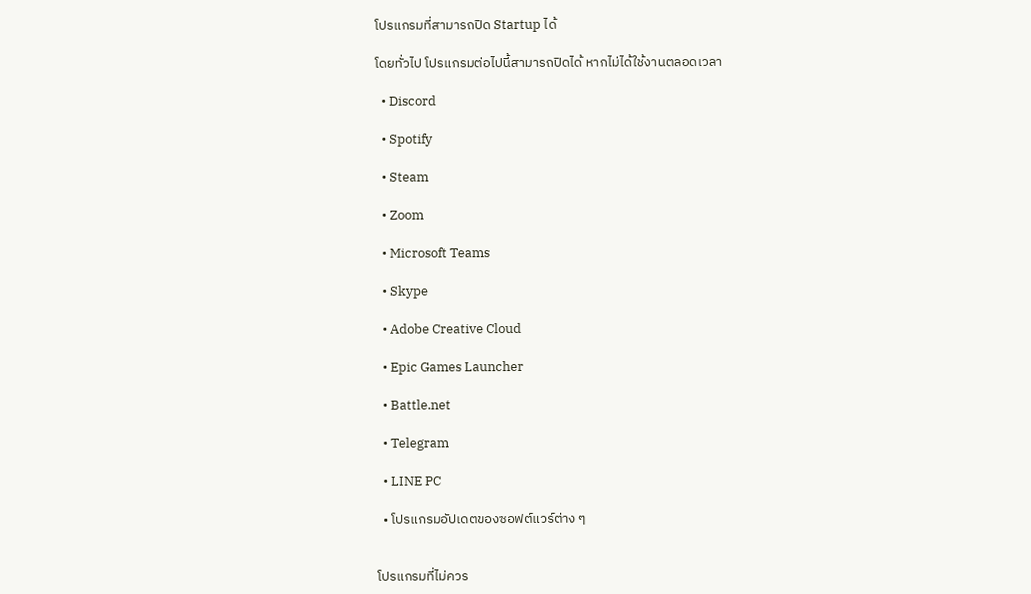โปรแกรมที่สามารถปิด Startup ได้

โดยทั่วไป โปรแกรมต่อไปนี้สามารถปิดได้ หากไม่ได้ใช้งานตลอดเวลา

  • Discord

  • Spotify

  • Steam

  • Zoom

  • Microsoft Teams

  • Skype

  • Adobe Creative Cloud

  • Epic Games Launcher

  • Battle.net

  • Telegram

  • LINE PC

  • โปรแกรมอัปเดตของซอฟต์แวร์ต่าง ๆ


โปรแกรมที่ไม่ควร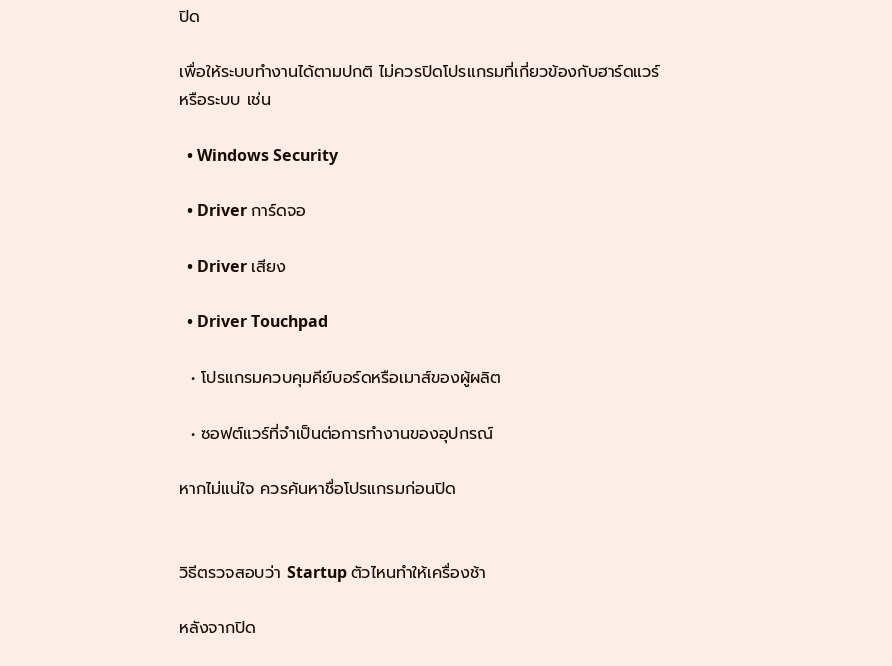ปิด

เพื่อให้ระบบทำงานได้ตามปกติ ไม่ควรปิดโปรแกรมที่เกี่ยวข้องกับฮาร์ดแวร์หรือระบบ เช่น

  • Windows Security

  • Driver การ์ดจอ

  • Driver เสียง

  • Driver Touchpad

  • โปรแกรมควบคุมคีย์บอร์ดหรือเมาส์ของผู้ผลิต

  • ซอฟต์แวร์ที่จำเป็นต่อการทำงานของอุปกรณ์

หากไม่แน่ใจ ควรค้นหาชื่อโปรแกรมก่อนปิด


วิธีตรวจสอบว่า Startup ตัวไหนทำให้เครื่องช้า

หลังจากปิด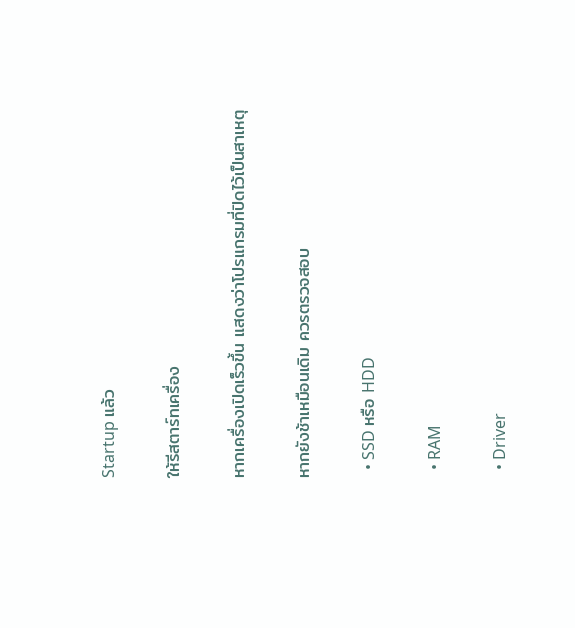Startup แล้ว

ให้รีสตาร์ทเครื่อง

หากเครื่องเปิดเร็วขึ้น แสดงว่าโปรแกรมที่ปิดไว้เป็นสาเหตุ

หากยังช้าเหมือนเดิม ควรตรวจสอบ

  • SSD หรือ HDD

  • RAM

  • Driver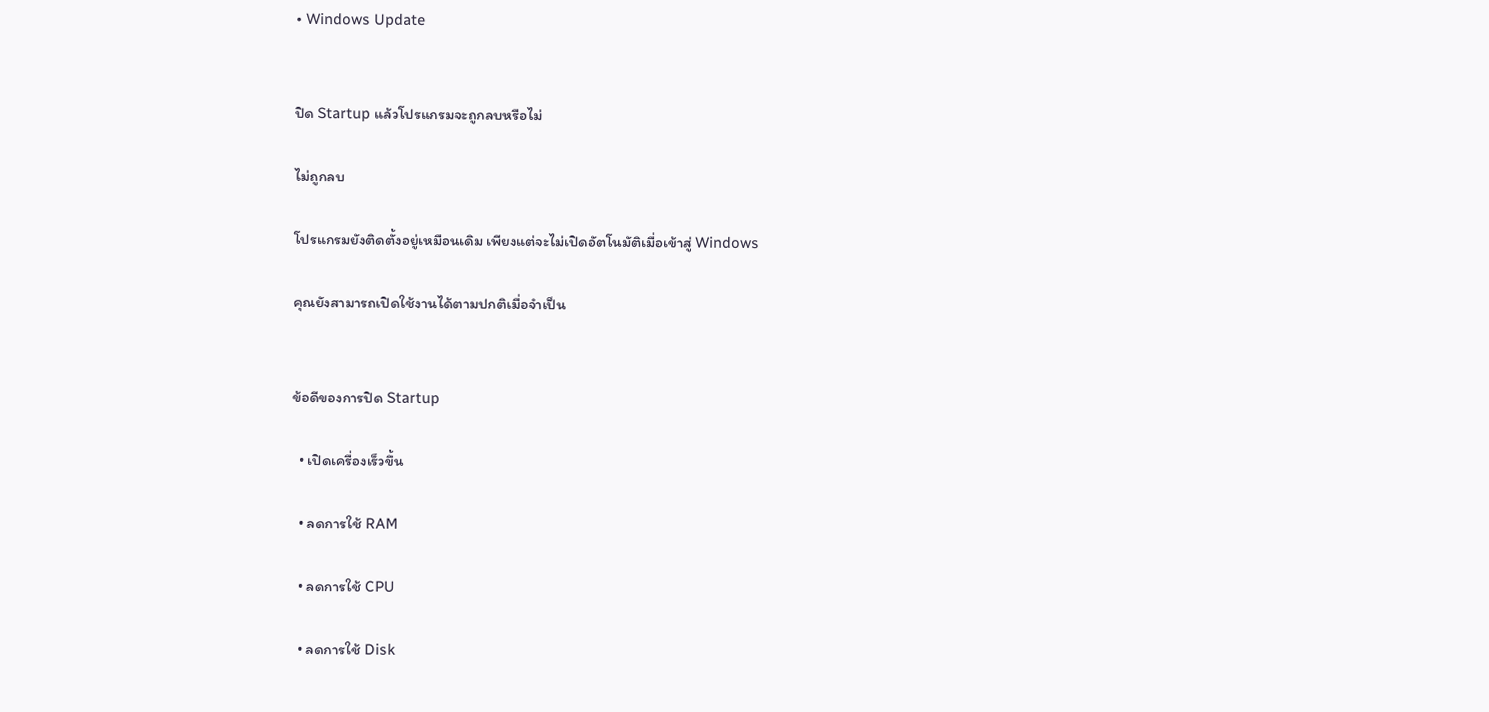• Windows Update


ปิด Startup แล้วโปรแกรมจะถูกลบหรือไม่

ไม่ถูกลบ

โปรแกรมยังติดตั้งอยู่เหมือนเดิม เพียงแต่จะไม่เปิดอัตโนมัติเมื่อเข้าสู่ Windows

คุณยังสามารถเปิดใช้งานได้ตามปกติเมื่อจำเป็น


ข้อดีของการปิด Startup

  • เปิดเครื่องเร็วขึ้น

  • ลดการใช้ RAM

  • ลดการใช้ CPU

  • ลดการใช้ Disk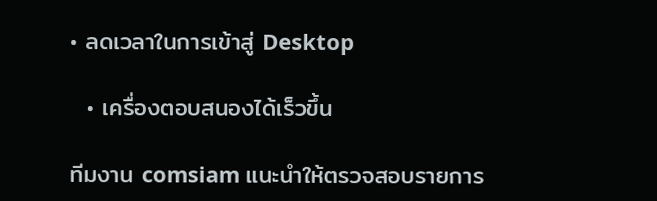• ลดเวลาในการเข้าสู่ Desktop

  • เครื่องตอบสนองได้เร็วขึ้น

ทีมงาน comsiam แนะนำให้ตรวจสอบรายการ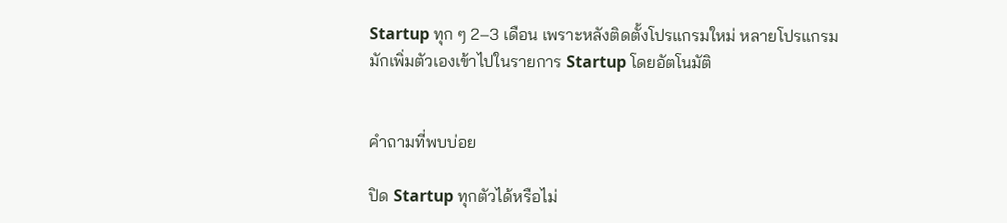Startup ทุก ๆ 2–3 เดือน เพราะหลังติดตั้งโปรแกรมใหม่ หลายโปรแกรมมักเพิ่มตัวเองเข้าไปในรายการ Startup โดยอัตโนมัติ


คำถามที่พบบ่อย

ปิด Startup ทุกตัวได้หรือไม่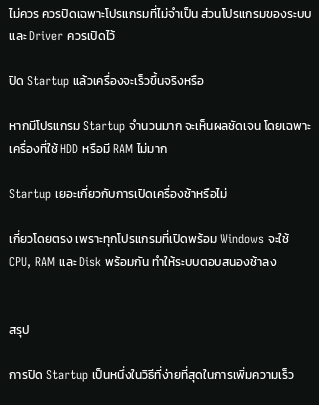ไม่ควร ควรปิดเฉพาะโปรแกรมที่ไม่จำเป็น ส่วนโปรแกรมของระบบและ Driver ควรเปิดไว้

ปิด Startup แล้วเครื่องจะเร็วขึ้นจริงหรือ

หากมีโปรแกรม Startup จำนวนมาก จะเห็นผลชัดเจน โดยเฉพาะเครื่องที่ใช้ HDD หรือมี RAM ไม่มาก

Startup เยอะเกี่ยวกับการเปิดเครื่องช้าหรือไม่

เกี่ยวโดยตรง เพราะทุกโปรแกรมที่เปิดพร้อม Windows จะใช้ CPU, RAM และ Disk พร้อมกัน ทำให้ระบบตอบสนองช้าลง


สรุป

การปิด Startup เป็นหนึ่งในวิธีที่ง่ายที่สุดในการเพิ่มความเร็ว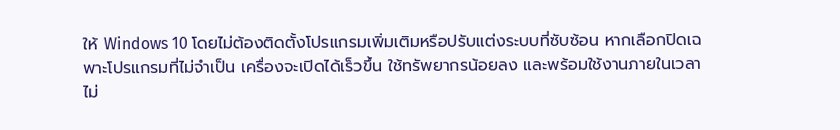ให้ Windows 10 โดยไม่ต้องติดตั้งโปรแกรมเพิ่มเติมหรือปรับแต่งระบบที่ซับซ้อน หากเลือกปิดเฉพาะโปรแกรมที่ไม่จำเป็น เครื่องจะเปิดได้เร็วขึ้น ใช้ทรัพยากรน้อยลง และพร้อมใช้งานภายในเวลาไม่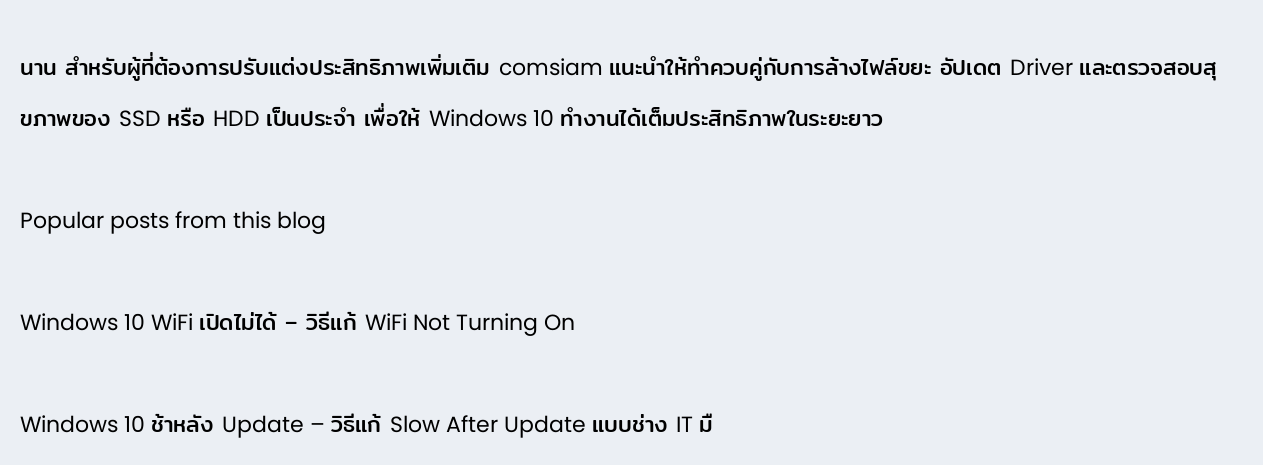นาน สำหรับผู้ที่ต้องการปรับแต่งประสิทธิภาพเพิ่มเติม comsiam แนะนำให้ทำควบคู่กับการล้างไฟล์ขยะ อัปเดต Driver และตรวจสอบสุขภาพของ SSD หรือ HDD เป็นประจำ เพื่อให้ Windows 10 ทำงานได้เต็มประสิทธิภาพในระยะยาว

Popular posts from this blog

Windows 10 WiFi เปิดไม่ได้ – วิธีแก้ WiFi Not Turning On

Windows 10 ช้าหลัง Update – วิธีแก้ Slow After Update แบบช่าง IT มื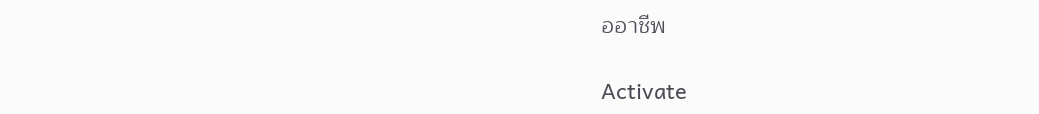ออาชีพ

Activate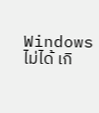Windows ไม่ได้ เกิ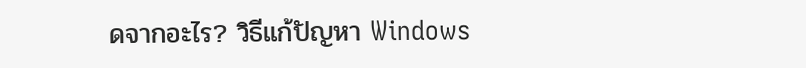ดจากอะไร? วิธีแก้ปัญหา Windows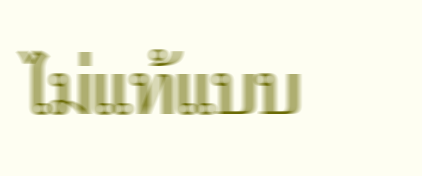ไม่แท้แบบ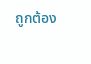ถูกต้อง